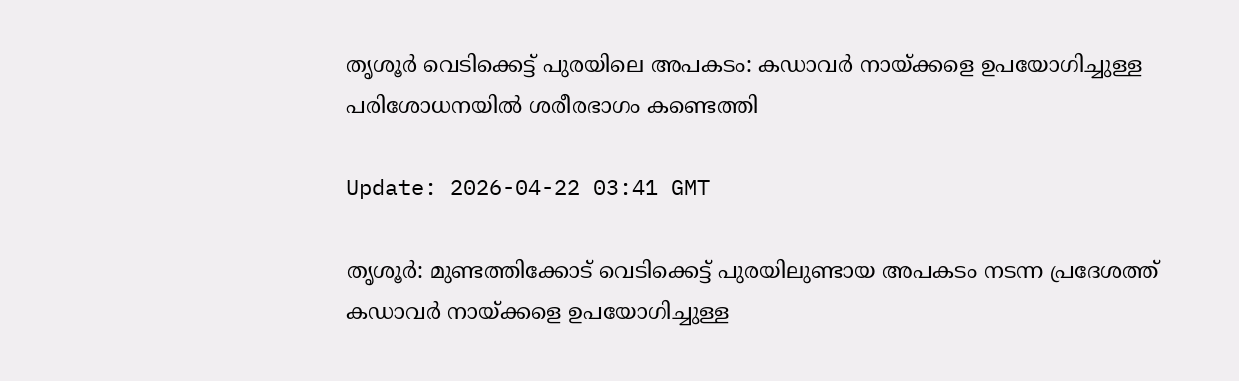തൃശൂര്‍ വെടിക്കെട്ട് പുരയിലെ അപകടം: കഡാവര്‍ നായ്ക്കളെ ഉപയോഗിച്ചുള്ള പരിശോധനയില്‍ ശരീരഭാഗം കണ്ടെത്തി

Update: 2026-04-22 03:41 GMT

തൃശൂര്‍: മുണ്ടത്തിക്കോട് വെടിക്കെട്ട് പുരയിലുണ്ടായ അപകടം നടന്ന പ്രദേശത്ത് കഡാവര്‍ നായ്ക്കളെ ഉപയോഗിച്ചുള്ള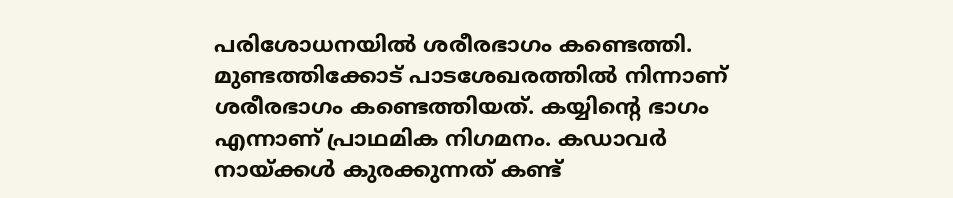പരിശോധനയില്‍ ശരീരഭാഗം കണ്ടെത്തി. മുണ്ടത്തിക്കോട് പാടശേഖരത്തില്‍ നിന്നാണ് ശരീരഭാഗം കണ്ടെത്തിയത്. കയ്യിന്റെ ഭാഗം എന്നാണ് പ്രാഥമിക നിഗമനം. കഡാവര്‍ നായ്ക്കള്‍ കുരക്കുന്നത് കണ്ട്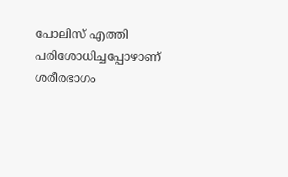പോലിസ് എത്തി പരിശോധിച്ചപ്പോഴാണ് ശരീരഭാഗം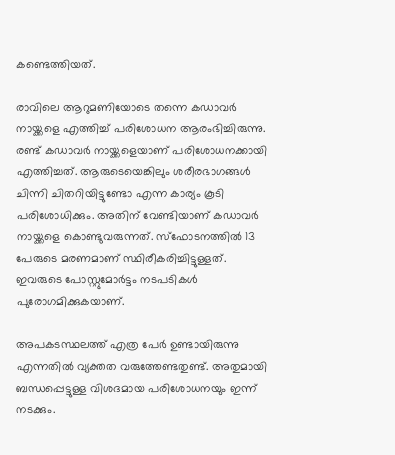കണ്ടെത്തിയത്.

രാവിലെ ആറുമണിയോടെ തന്നെ കഡാവര്‍ നായ്ക്കളെ എത്തിച്ച് പരിശോധന ആരംഭിച്ചിരുന്നു. രണ്ട് കഡാവര്‍ നായ്ക്കളെയാണ് പരിശോധനക്കായി എത്തിച്ചത്. ആരുടെയെങ്കിലും ശരീരഭാഗങ്ങള്‍ ചിന്നി ചിതറിയിട്ടുണ്ടോ എന്ന കാര്യം കൂടി പരിശോധിക്കും. അതിന് വേണ്ടിയാണ് കഡാവര്‍ നായ്ക്കളെ കൊണ്ടുവരുന്നത്. സ്‌ഫോടനത്തില്‍ 13 പേരുടെ മരണമാണ് സ്ഥിരീകരിച്ചിട്ടുള്ളത്. ഇവരുടെ പോസ്റ്റുമോര്‍ട്ടം നടപടികള്‍ പുരോഗമിക്കുകയാണ്.

അപകടസ്ഥലത്ത് എത്ര പേര്‍ ഉണ്ടായിരുന്നു എന്നതില്‍ വ്യക്തത വരുത്തേണ്ടതുണ്ട്. അതുമായി ബന്ധപ്പെട്ടുള്ള വിശദമായ പരിശോധനയും ഇന്ന് നടക്കും.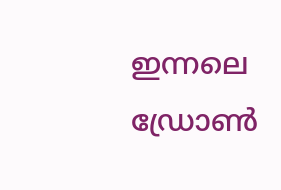ഇന്നലെ ഡ്രോണ്‍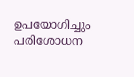ഉപയോഗിച്ചും പരിശോധന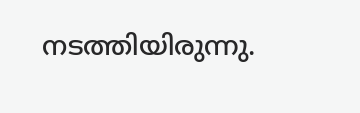നടത്തിയിരുന്നു.